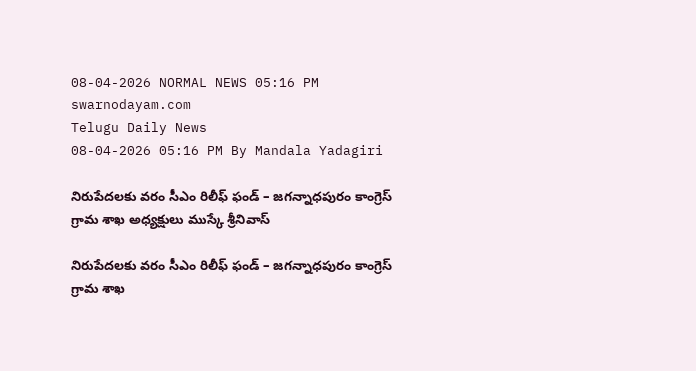08-04-2026 NORMAL NEWS 05:16 PM
swarnodayam.com
Telugu Daily News
08-04-2026 05:16 PM By Mandala Yadagiri

నిరుపేదలకు వరం సీఎం రిలీఫ్ ఫండ్ – జగన్నాధపురం కాంగ్రెస్ గ్రామ శాఖ అధ్యక్షులు ముస్కే శ్రీనివాస్

నిరుపేదలకు వరం సీఎం రిలీఫ్ ఫండ్ – జగన్నాధపురం కాంగ్రెస్ గ్రామ శాఖ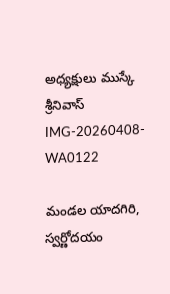అధ్యక్షులు ముస్కే శ్రీనివాస్
IMG-20260408-WA0122

మండల యాదగిరి, స్వర్ణోదయం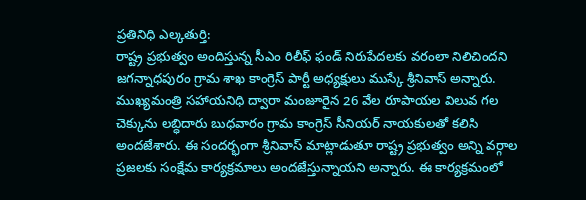ప్రతినిధి ఎల్కతుర్తి:
రాష్ట్ర ప్రభుత్వం అందిస్తున్న సీఎం రిలీఫ్ ఫండ్ నిరుపేదలకు వరంలా నిలిచిందని జగన్నాధపురం గ్రామ శాఖ కాంగ్రెస్ పార్టీ అధ్యక్షులు ముస్కే శ్రీనివాస్ అన్నారు. ముఖ్యమంత్రి సహాయనిధి ద్వారా మంజూరైన 26 వేల రూపాయల విలువ గల చెక్కును లబ్ధిదారు బుధవారం గ్రామ కాంగ్రెస్ సీనియర్ నాయకులతో కలిసి అందజేశారు. ఈ సందర్భంగా శ్రీనివాస్ మాట్లాడుతూ రాష్ట్ర ప్రభుత్వం అన్ని వర్గాల ప్రజలకు సంక్షేమ కార్యక్రమాలు అందజేస్తున్నాయని అన్నారు. ఈ కార్యక్రమంలో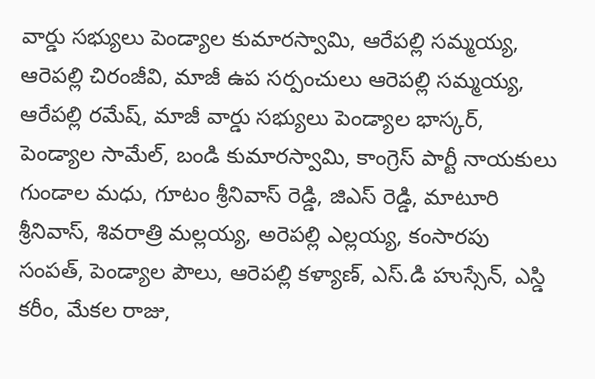వార్డు సభ్యులు పెండ్యాల కుమారస్వామి, ఆరేపల్లి సమ్మయ్య, ఆరెపల్లి చిరంజీవి, మాజీ ఉప సర్పంచులు ఆరెపల్లి సమ్మయ్య, ఆరేపల్లి రమేష్, మాజీ వార్డు సభ్యులు పెండ్యాల భాస్కర్, పెండ్యాల సామేల్, బండి కుమారస్వామి, కాంగ్రెస్ పార్టీ నాయకులు గుండాల మధు, గూటం శ్రీనివాస్ రెడ్డి, జిఎస్ రెడ్డి, మాటూరి శ్రీనివాస్, శివరాత్రి మల్లయ్య, అరెపల్లి ఎల్లయ్య, కంసారపు సంపత్, పెండ్యాల పౌలు, ఆరెపల్లి కళ్యాణ్, ఎస్.డి హుస్సేన్, ఎస్డి కరీం, మేకల రాజు,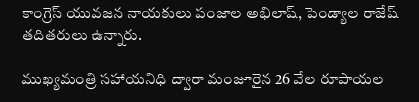కాంగ్రెస్ యువజన నాయకులు పంజాల అభిలాష్, పెండ్యాల రాజేష్ తదితరులు ఉన్నారు.

ముఖ్యమంత్రి సహాయనిధి ద్వారా మంజూరైన 26 వేల రూపాయల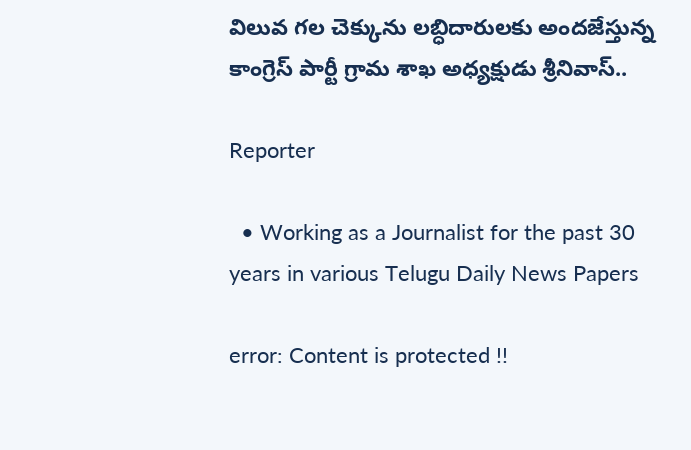విలువ గల చెక్కును లబ్ధిదారులకు అందజేస్తున్న కాంగ్రెస్ పార్టీ గ్రామ శాఖ అధ్యక్షుడు శ్రీనివాస్..

Reporter

  • Working as a Journalist for the past 30 years in various Telugu Daily News Papers

error: Content is protected !!